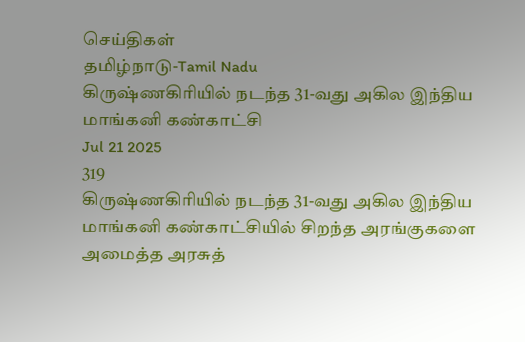செய்திகள்
தமிழ்நாடு-Tamil Nadu
கிருஷ்ணகிரியில் நடந்த 31-வது அகில இந்திய மாங்கனி கண்காட்சி
Jul 21 2025
319
கிருஷ்ணகிரியில் நடந்த 31-வது அகில இந்திய மாங்கனி கண்காட்சியில் சிறந்த அரங்குகளை அமைத்த அரசுத்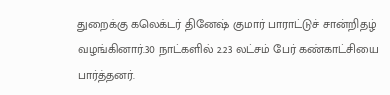துறைக்கு கலெக்டர் தினேஷ் குமார் பாராட்டுச் சான்றிதழ் வழங்கினார்.30 நாட்களில் 2.23 லட்சம் பேர் கண்காட்சியை பார்த்தனர்.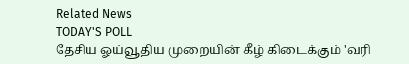Related News
TODAY'S POLL
தேசிய ஓய்வூதிய முறையின் கீழ் கிடைக்கும் 'வரி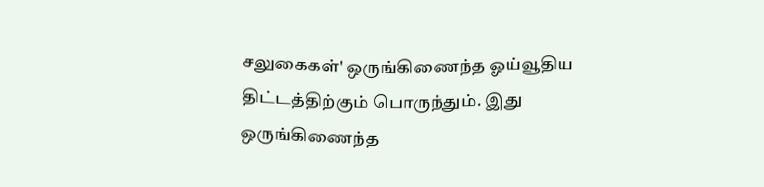சலுகைகள்' ஒருங்கிணைந்த ஓய்வூதிய திட்டத்திற்கும் பொருந்தும். இது ஒருங்கிணைந்த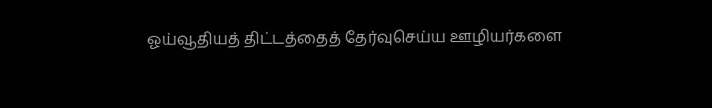ஓய்வூதியத் திட்டத்தைத் தேர்வுசெய்ய ஊழியர்களை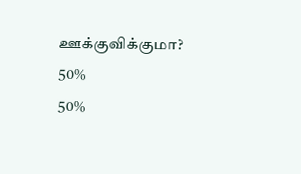ஊக்குவிக்குமா?
50%
50%